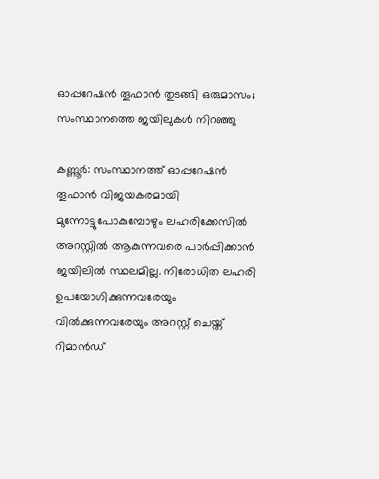ഓപ്പറേഷന്‍ തൂഫാന്‍ തുടങ്ങി ഒരുമാസം; സംസ്ഥാനത്തെ ജയിലുകള്‍ നിറഞ്ഞു

കണ്ണൂര്‍: സംസ്ഥാനത്ത് ഓപ്പറേഷന്‍ തൂഫാന്‍ വിജയകരമായി മുന്നോട്ടുപോകുമ്പോഴും ലഹരിക്കേസില്‍ അറസ്റ്റില്‍ ആകുന്നവരെ പാര്‍പ്പിക്കാന്‍ ജയിലില്‍ സ്ഥലമില്ല. നിരോധിത ലഹരി ഉപയോഗിക്കുന്നവരേയും വില്‍ക്കുന്നവരേയും അറസ്റ്റ് ചെയ്ത് റിമാന്‍ഡ്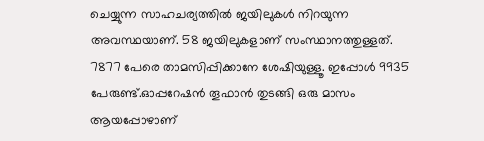ചെയ്യുന്ന സാഹചര്യത്തില്‍ ജയിലുകള്‍ നിറയുന്ന അവസ്ഥയാണ്. 58 ജയിലുകളാണ് സംസ്ഥാനത്തുള്ളത്. 7877 പേരെ താമസിപ്പിക്കാനേ ശേഷിയുള്ളൂ. ഇപ്പോള്‍ 9935 പേരുണ്ട്.ഓപ്പറേഷന്‍ തൂഫാന്‍ തുടങ്ങി ഒരു മാസം ആയപ്പോഴാണ്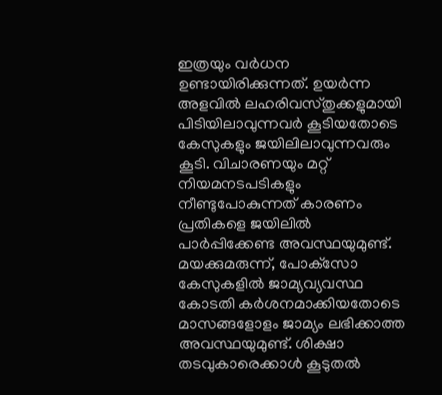ഇത്രയും വര്‍ധന ഉണ്ടായിരിക്കുന്നത്. ഉയര്‍ന്ന അളവില്‍ ലഹരിവസ്തുക്കളുമായി പിടിയിലാവുന്നവര്‍ കൂടിയതോടെ കേസുകളും ജയിലിലാവുന്നവരും കൂടി. വിചാരണയും മറ്റ് നിയമനടപടികളും നീണ്ടുപോകുന്നത് കാരണം പ്രതികളെ ജയിലില്‍ പാര്‍പ്പിക്കേണ്ട അവസ്ഥയുമുണ്ട്. മയക്കുമരുന്ന്, പോക്‌സോ കേസുകളില്‍ ജാമ്യവ്യവസ്ഥ കോടതി കര്‍ശനമാക്കിയതോടെ മാസങ്ങളോളം ജാമ്യം ലഭിക്കാത്ത അവസ്ഥയുമുണ്ട്. ശിക്ഷാ തടവുകാരെക്കാള്‍ കൂടുതല്‍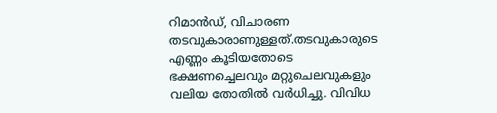റിമാന്‍ഡ്, വിചാരണ തടവുകാരാണുള്ളത്.തടവുകാരുടെ എണ്ണം കൂടിയതോടെ ഭക്ഷണച്ചെലവും മറ്റുചെലവുകളും വലിയ തോതില്‍ വര്‍ധിച്ചു. വിവിധ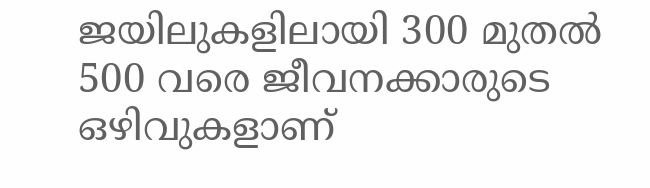ജയിലുകളിലായി 300 മുതല്‍ 500 വരെ ജീവനക്കാരുടെ ഒഴിവുകളാണ്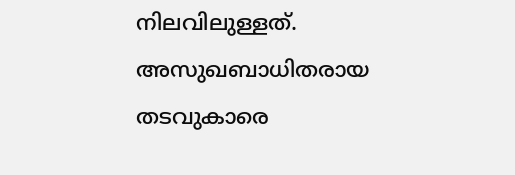നിലവിലുള്ളത്. അസുഖബാധിതരായ തടവുകാരെ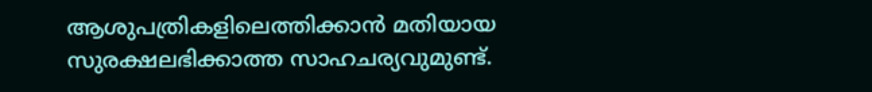ആശുപത്രികളിലെത്തിക്കാന്‍ മതിയായ സുരക്ഷലഭിക്കാത്ത സാഹചര്യവുമുണ്ട്.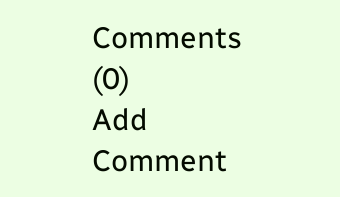Comments (0)
Add Comment